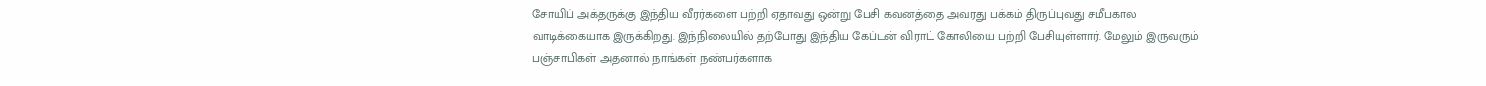சோயிப் அக்தருக்கு இந்திய வீரர்களை பற்றி ஏதாவது ஒன்று பேசி கவனத்தை அவரது பக்கம் திருப்புவது சமீபகால வாடிக்கையாக இருக்கிறது. இந்நிலையில் தற்போது இந்திய கேப்டன் விராட் கோலியை பற்றி பேசியுள்ளார். மேலும் இருவரும் பஞ்சாபிகள் அதனால் நாங்கள் நண்பர்களாக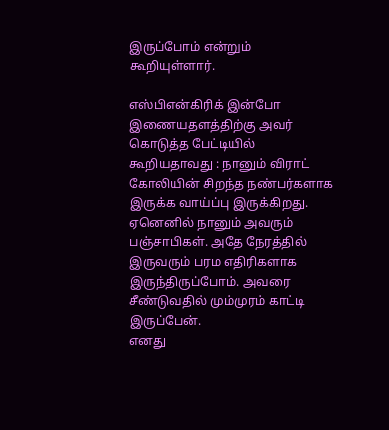இருப்போம் என்றும் கூறியுள்ளார்.

எஸ்பிஎன்கிரிக் இன்போ இணையதளத்திற்கு அவர் கொடுத்த பேட்டியில் கூறியதாவது : நானும் விராட் கோலியின் சிறந்த நண்பர்களாக இருக்க வாய்ப்பு இருக்கிறது. ஏனெனில் நானும் அவரும் பஞ்சாபிகள். அதே நேரத்தில் இருவரும் பரம எதிரிகளாக இருந்திருப்போம். அவரை சீண்டுவதில் மும்முரம் காட்டி இருப்பேன்.
எனது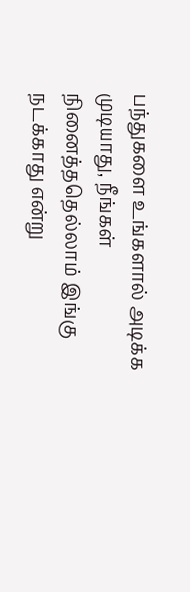பந்துகளை உங்களால் அடிக்க முடியாது, நீங்கள் நினைத்ததெல்லாம் இங்கு நடக்காது என்று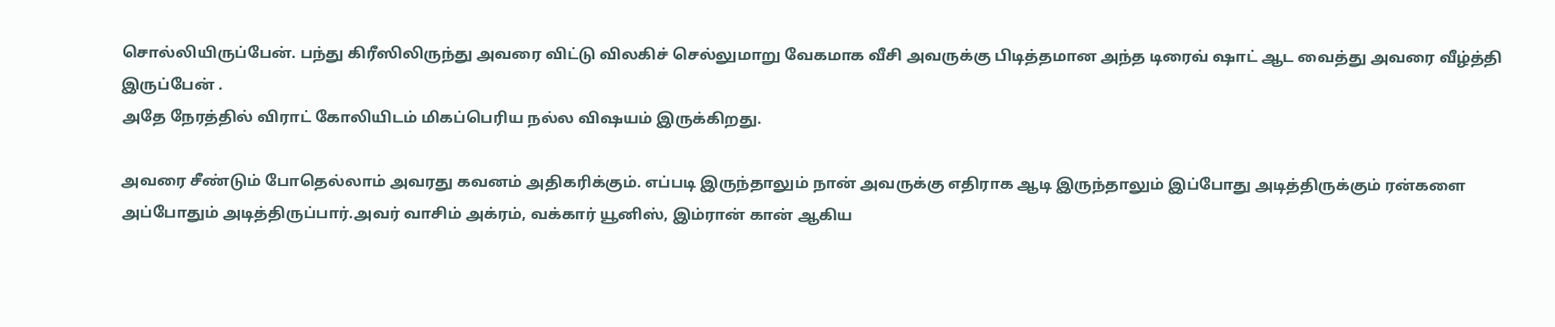சொல்லியிருப்பேன். பந்து கிரீஸிலிருந்து அவரை விட்டு விலகிச் செல்லுமாறு வேகமாக வீசி அவருக்கு பிடித்தமான அந்த டிரைவ் ஷாட் ஆட வைத்து அவரை வீழ்த்தி இருப்பேன் .
அதே நேரத்தில் விராட் கோலியிடம் மிகப்பெரிய நல்ல விஷயம் இருக்கிறது.

அவரை சீண்டும் போதெல்லாம் அவரது கவனம் அதிகரிக்கும். எப்படி இருந்தாலும் நான் அவருக்கு எதிராக ஆடி இருந்தாலும் இப்போது அடித்திருக்கும் ரன்களை அப்போதும் அடித்திருப்பார்.அவர் வாசிம் அக்ரம், வக்கார் யூனிஸ், இம்ரான் கான் ஆகிய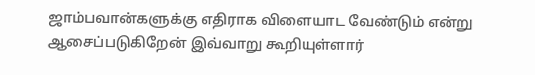ஜாம்பவான்களுக்கு எதிராக விளையாட வேண்டும் என்று ஆசைப்படுகிறேன் இவ்வாறு கூறியுள்ளார்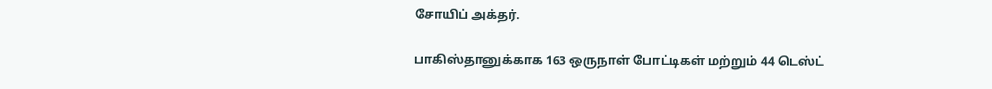சோயிப் அக்தர்.

பாகிஸ்தானுக்காக 163 ஒருநாள் போட்டிகள் மற்றும் 44 டெஸ்ட்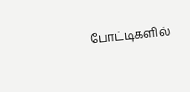போட்டிகளில்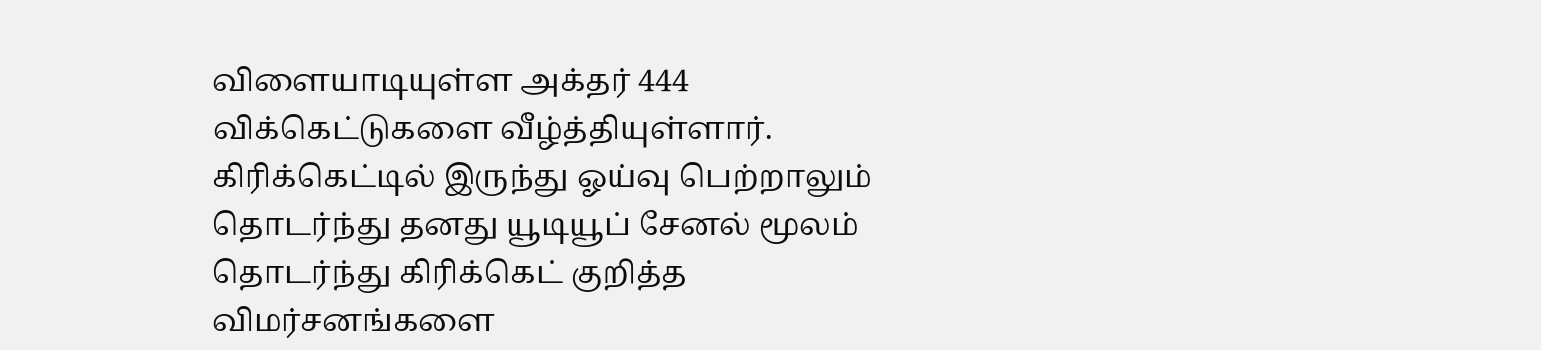விளையாடியுள்ள அக்தர் 444 விக்கெட்டுகளை வீழ்த்தியுள்ளார். கிரிக்கெட்டில் இருந்து ஓய்வு பெற்றாலும் தொடர்ந்து தனது யூடியூப் சேனல் மூலம் தொடர்ந்து கிரிக்கெட் குறித்த விமர்சனங்களை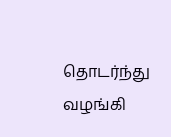தொடர்ந்து வழங்கி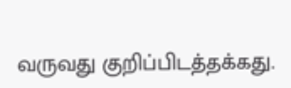வருவது குறிப்பிடத்தக்கது.